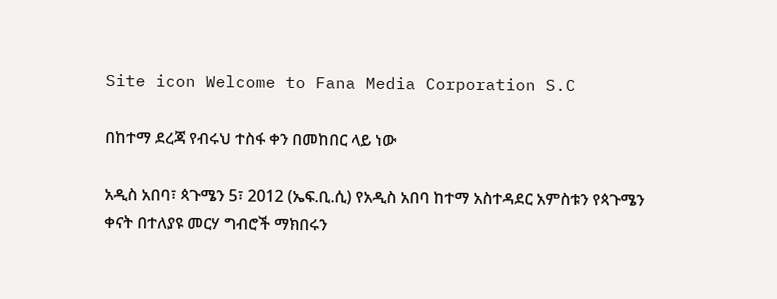Site icon Welcome to Fana Media Corporation S.C

በከተማ ደረጃ የብሩህ ተስፋ ቀን በመከበር ላይ ነው

አዲስ አበባ፣ ጳጉሜን 5፣ 2012 (ኤፍ.ቢ.ሲ) የአዲስ አበባ ከተማ አስተዳደር አምስቱን የጳጉሜን ቀናት በተለያዩ መርሃ ግብሮች ማክበሩን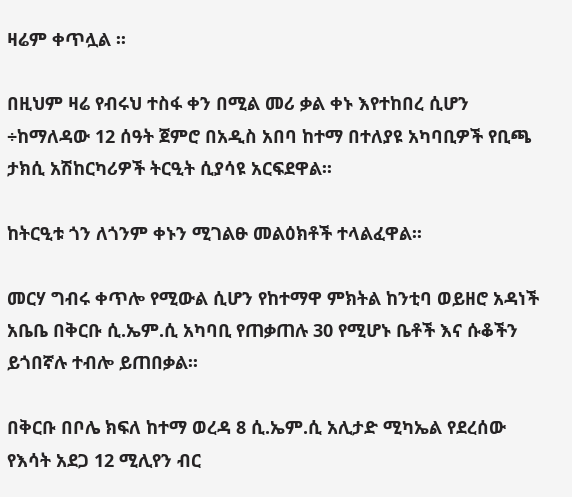ዛሬም ቀጥሏል ፡፡

በዚህም ዛሬ የብሩህ ተስፋ ቀን በሚል መሪ ቃል ቀኑ እየተከበረ ሲሆን ÷ከማለዳው 12 ሰዓት ጀምሮ በአዲስ አበባ ከተማ በተለያዩ አካባቢዎች የቢጫ ታክሲ አሽከርካሪዎች ትርዒት ሲያሳዩ አርፍደዋል፡፡

ከትርዒቱ ጎን ለጎንም ቀኑን ሚገልፁ መልዕክቶች ተላልፈዋል፡፡

መርሃ ግብሩ ቀጥሎ የሚውል ሲሆን የከተማዋ ምክትል ከንቲባ ወይዘሮ አዳነች አቤቤ በቅርቡ ሲ.ኤም.ሲ አካባቢ የጠቃጠሉ 30 የሚሆኑ ቤቶች እና ሱቆችን ይጎበኛሉ ተብሎ ይጠበቃል፡፡

በቅርቡ በቦሌ ክፍለ ከተማ ወረዳ 8 ሲ.ኤም.ሲ አሊታድ ሚካኤል የደረሰው የእሳት አደጋ 12 ሚሊየን ብር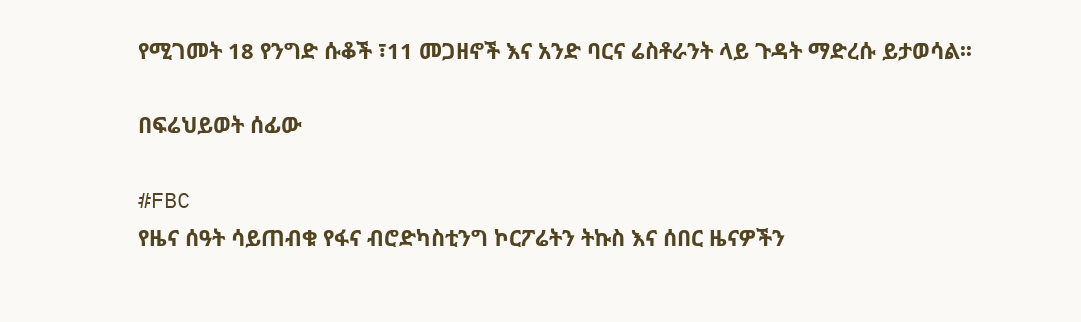የሚገመት 18 የንግድ ሱቆች ፣11 መጋዘኖች እና አንድ ባርና ሬስቶራንት ላይ ጉዳት ማድረሱ ይታወሳል፡፡

በፍሬህይወት ሰፊው

#FBC
የዜና ሰዓት ሳይጠብቁ የፋና ብሮድካስቲንግ ኮርፖሬትን ትኩስ እና ሰበር ዜናዎችን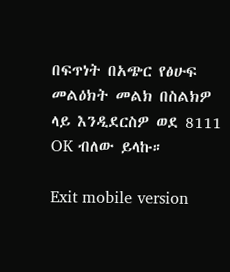በፍጥነት በአጭር የፅሁፍ መልዕክት መልክ በስልክዎ ላይ እንዲደርስዎ ወደ 8111 OK ብለው ይላኩ።

Exit mobile version